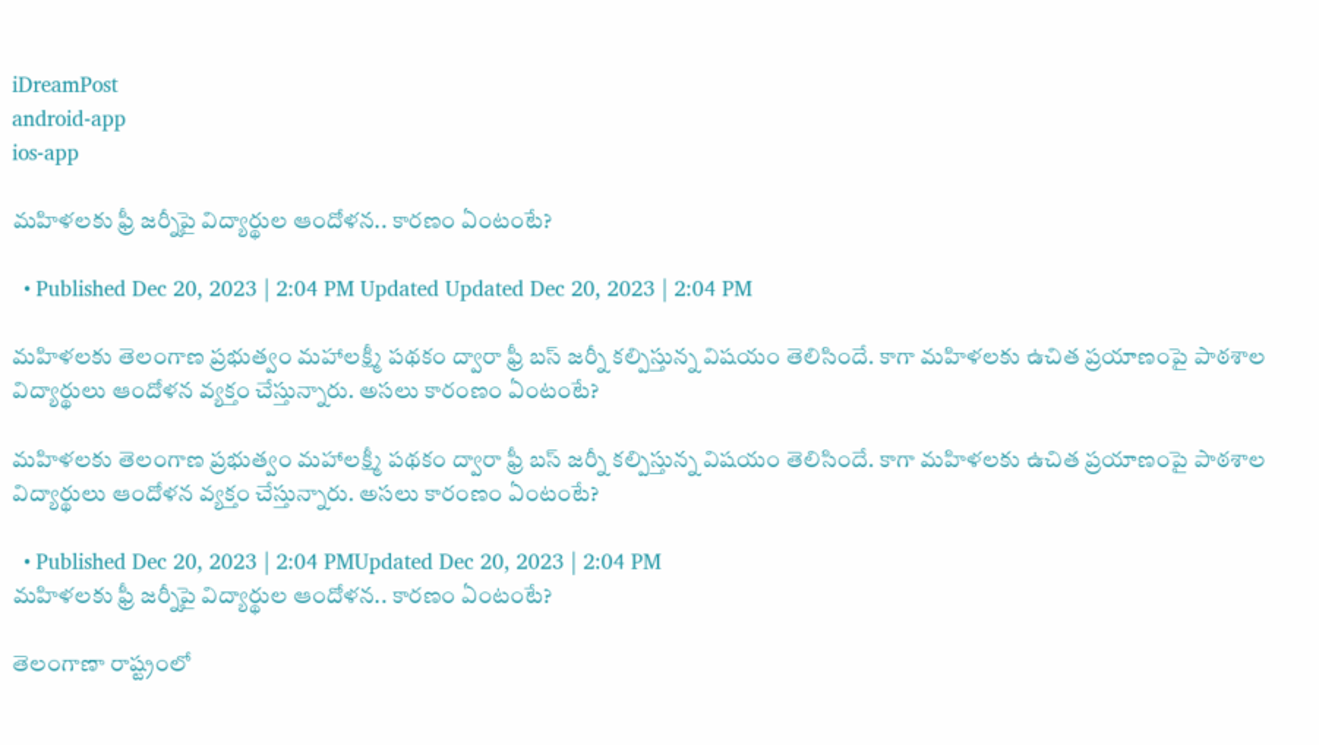iDreamPost
android-app
ios-app

మహిళలకు ఫ్రీ జర్నీపై విద్యార్థుల ఆందోళన.. కారణం ఏంటంటే?

  • Published Dec 20, 2023 | 2:04 PM Updated Updated Dec 20, 2023 | 2:04 PM

మహిళలకు తెలంగాణ ప్రభుత్వం మహాలక్ష్మీ పథకం ద్వారా ఫ్రీ బస్ జర్నీ కల్పిస్తున్న విషయం తెలిసిందే. కాగా మహిళలకు ఉచిత ప్రయాణంపై పాఠశాల విద్యార్థులు ఆందోళన వ్యక్తం చేస్తున్నారు. అసలు కారంణం ఏంటంటే?

మహిళలకు తెలంగాణ ప్రభుత్వం మహాలక్ష్మీ పథకం ద్వారా ఫ్రీ బస్ జర్నీ కల్పిస్తున్న విషయం తెలిసిందే. కాగా మహిళలకు ఉచిత ప్రయాణంపై పాఠశాల విద్యార్థులు ఆందోళన వ్యక్తం చేస్తున్నారు. అసలు కారంణం ఏంటంటే?

  • Published Dec 20, 2023 | 2:04 PMUpdated Dec 20, 2023 | 2:04 PM
మహిళలకు ఫ్రీ జర్నీపై విద్యార్థుల ఆందోళన.. కారణం ఏంటంటే?

తెలంగాణా రాష్ట్రంలో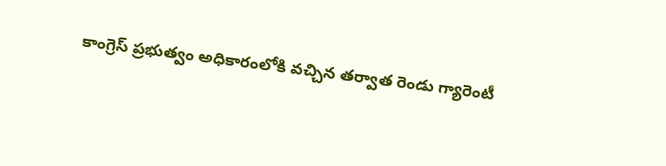కాంగ్రెస్ ప్రభుత్వం అధికారంలోకి వచ్చిన తర్వాత రెండు గ్యారెంటీ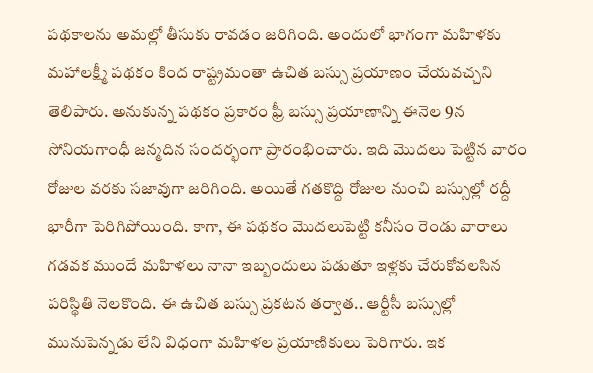పథకాలను అమల్లో తీసుకు రావడం జరిగింది. అందులో భాగంగా మహిళకు మహాలక్ష్మీ పథకం కింద రాష్ట్రమంతా ఉచిత బస్సు ప్రయాణం చేయవచ్చని తెలిపారు. అనుకున్న పథకం ప్రకారం ఫ్రీ బస్సు ప్రయాణాన్ని ఈనెల 9న సోనియగాంధీ జన్మదిన సందర్భంగా ప్రారంభించారు. ఇది మొదలు పెట్టిన వారం రోజుల వరకు సజావుగా జరిగింది. అయితే గతకొద్ది రోజుల నుంచి బస్సుల్లో రద్దీ భారీగా పెరిగిపోయింది. కాగా, ఈ పథకం మొదలుపెట్టి కనీసం రెండు వారాలు గడవక ముందే మహిళలు నానా ఇబ్బందులు పడుతూ ఇళ్లకు చేరుకోవలసిన పరిస్థితి నెలకొంది. ఈ ఉచిత బస్సు ప్రకటన తర్వాత.. ఆర్టీసీ బస్సుల్లో మునుపెన్నడు లేని విధంగా మహిళల ప్రయాణికులు పెరిగారు. ఇక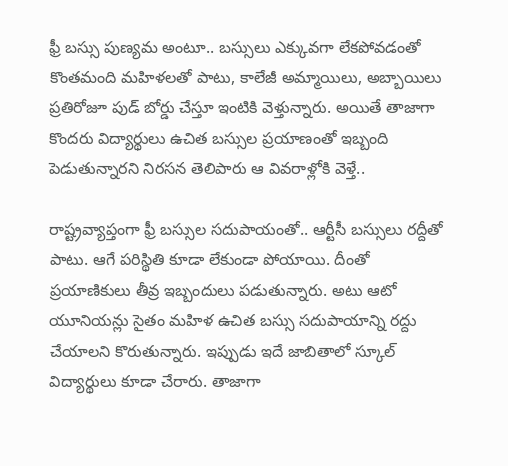ఫ్రీ బస్సు పుణ్యమ అంటూ.. బస్సులు ఎక్కువగా లేకపోవడంతో కొంతమంది మహిళలతో పాటు, కాలేజీ అమ్మాయిలు, అబ్బాయిలు ప్రతిరోజూ పుడ్ బోర్డు చేస్తూ ఇంటికి వెళ్తున్నారు. అయితే తాజాగా కొందరు విద్యార్థులు ఉచిత బస్సుల ప్రయాణంతో ఇబ్బంది పెడుతున్నారని నిరసన తెలిపారు ఆ వివరాళ్లోకి వెళ్తే..

రాష్ట్రవ్యాప్తంగా ఫ్రీ బస్సుల సదుపాయంతో.. ఆర్టీసీ బస్సులు రద్దీతో పాటు. ఆగే పరిస్థితి కూడా లేకుండా పోయాయి. దీంతో ప్రయాణికులు తీవ్ర ఇబ్బందులు పడుతున్నారు. అటు ఆటో యూనియన్లు సైతం మహిళ ఉచిత బస్సు సదుపాయాన్ని రద్దు చేయాలని కొరుతున్నారు. ఇప్పుడు ఇదే జాబితాలో స్కూల్ విద్యార్థులు కూడా చేరారు. తాజాగా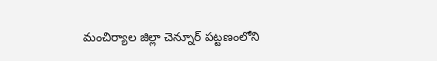మంచిర్యాల జిల్లా చెన్నూర్ పట్టణంలోని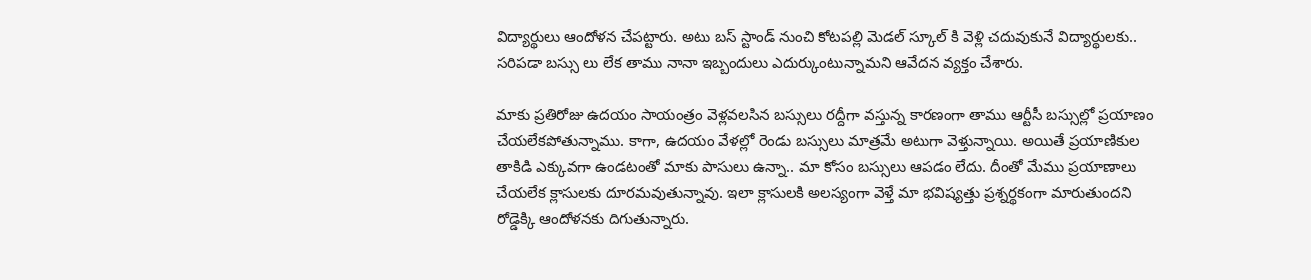విద్యార్థులు ఆందోళన చేపట్టారు. అటు బస్ స్టాండ్ నుంచి కోటపల్లి మెడల్ స్కూల్ కి వెళ్లి చదువుకునే విద్యార్థులకు.. సరిపడా బస్సు లు లేక తాము నానా ఇబ్బందులు ఎదుర్కుంటున్నామని ఆవేదన వ్యక్తం చేశారు.

మాకు ప్రతిరోజు ఉదయం సాయంత్రం వెళ్లవలసిన బస్సులు రద్దీగా వస్తున్న కారణంగా తాము ఆర్టీసీ బస్సుల్లో ప్రయాణం చేయలేకపోతున్నాము. కాగా, ఉదయం వేళల్లో రెండు బస్సులు మాత్రమే అటుగా వెళ్తున్నాయి. అయితే ప్రయాణికుల తాకిడి ఎక్కువగా ఉండటంతో మాకు పాసులు ఉన్నా.. మా కోసం బస్సులు ఆపడం లేదు. దీంతో మేము ప్రయాణాలు చేయలేక క్లాసులకు దూరమవుతున్నావు. ఇలా క్లాసులకి అలస్యంగా వెళ్తే మా భవిష్యత్తు ప్రశ్నర్థకంగా మారుతుందని రోడ్డెక్కి ఆందోళనకు దిగుతున్నారు.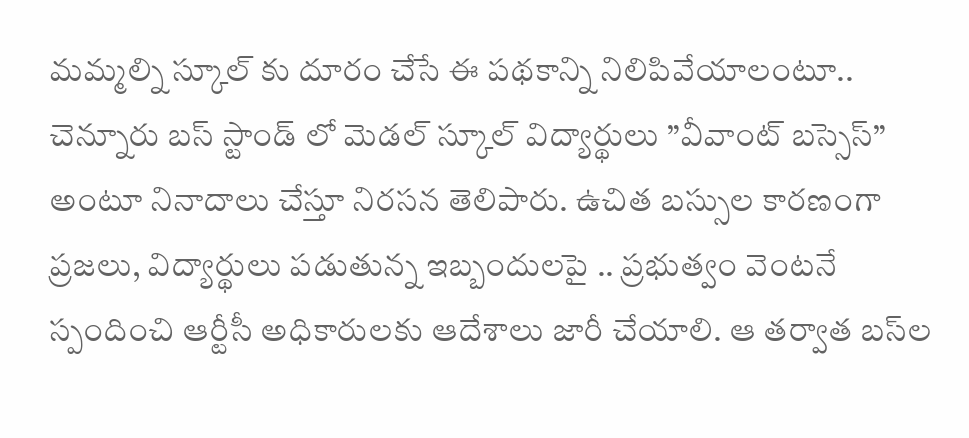మమ్మల్ని స్కూల్ కు దూరం చేసే ఈ పథకాన్ని నిలిపివేయాలంటూ.. చెన్నూరు బస్ స్టాండ్ లో మెడల్ స్కూల్ విద్యార్థులు ”వీవాంట్ బస్సెస్” అంటూ నినాదాలు చేస్తూ నిరసన తెలిపారు. ఉచిత బస్సుల కారణంగా ప్రజలు, విద్యార్థులు పడుతున్న ఇబ్బందులపై .. ప్రభుత్వం వెంటనే స్పందించి ఆర్టీసీ అధికారులకు ఆదేశాలు జారీ చేయాలి. ఆ తర్వాత బస్‌ల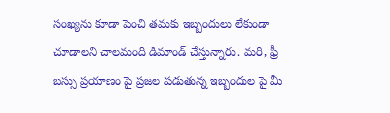సంఖ్యను కూడా పెంచి తమకు ఇబ్బందులు లేకుండా చూడాలని చాలమంది డిమాండ్ చేస్తున్నారు. మరి, ఫ్రీ బస్సు ప్రయాణం పై ప్రజల పడుతున్న ఇబ్బందుల పై మీ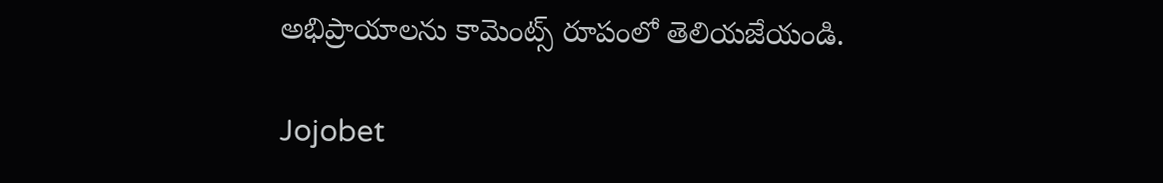అభిప్రాయాలను కామెంట్స్ రూపంలో తెలియజేయండి.

Jojobet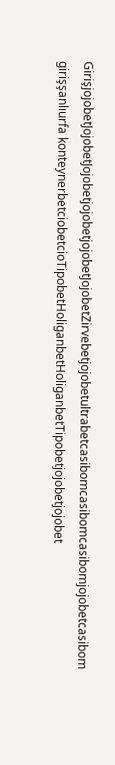GirişjojobetJojobetJojobetjojobetjojobetJojobetZirvebetjojobetultrabetcasibomcasibomcasibomjojobetcasibom girişşanlıurfa konteynerbetciobetcioTipobetHoliganbetHoliganbetTipobetjojobetjojobet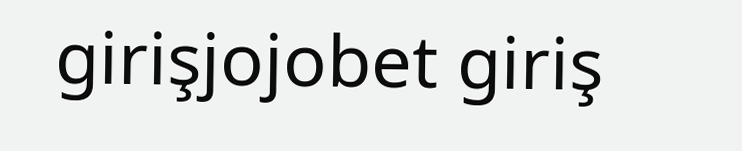girişjojobet giriş